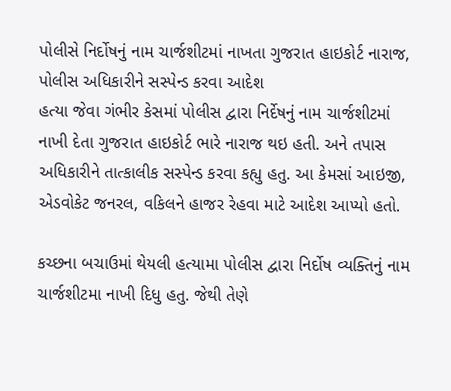પોલીસે નિર્દોષનું નામ ચાર્જશીટમાં નાખતા ગુજરાત હાઇકોર્ટ નારાજ, પોલીસ અધિકારીને સસ્પેન્ડ કરવા આદેશ
હત્યા જેવા ગંભીર કેસમાં પોલીસ દ્વારા નિર્દેષનું નામ ચાર્જશીટમાં નાખી દેતા ગુજરાત હાઇકોર્ટ ભારે નારાજ થઇ હતી. અને તપાસ અધિકારીને તાત્કાલીક સસ્પેન્ડ કરવા કહ્યુ હતુ. આ કેમસાં આઇજી, એડવોકેટ જનરલ, વકિલને હાજર રેહવા માટે આદેશ આપ્યો હતો.

કચ્છના બચાઉમાં થેયલી હત્યામા પોલીસ દ્વારા નિર્દોષ વ્યક્તિનું નામ ચાર્જશીટમા નાખી દિધુ હતુ. જેથી તેણે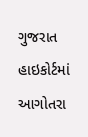ગુજરાત હાઇકોર્ટમાં આગોતરા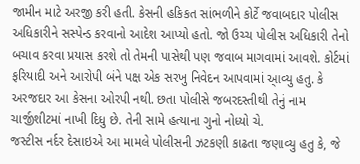જામીન માટે અરજી કરી હતી. કેસની હકિકત સાંભળીને કોર્ટે જવાબદાર પોલીસ અધિકારીને સસ્પેન્ડ કરવાનો આદેશ આપ્યો હતો. જો ઉચ્ચ પોલીસ અધિકારી તેનો બચાવ કરવા પ્રયાસ કરશે તો તેમની પાસેથી પણ જવાબ માગવામાં આવશે. કોર્ટમાં ફરિયાદી અને આરોપી બંને પક્ષ એક સરખુ નિવેદન આપવામાં આ્વ્યુ હતુ. કે અરજદાર આ કેસના ઓરપી નથી. છતા પોલીસે જબરદસ્તીથી તેનું નામ ચાર્જીશીટમાં નાખી દિધુ છે. તેની સામે હત્યાના ગુનો નોધ્યો ચે.
જસ્ટીસ નર્દર દેસાઇએ આ મામલે પોલીસની ઝટકણી કાઢતા જણાવ્યુ હતુ કે, જે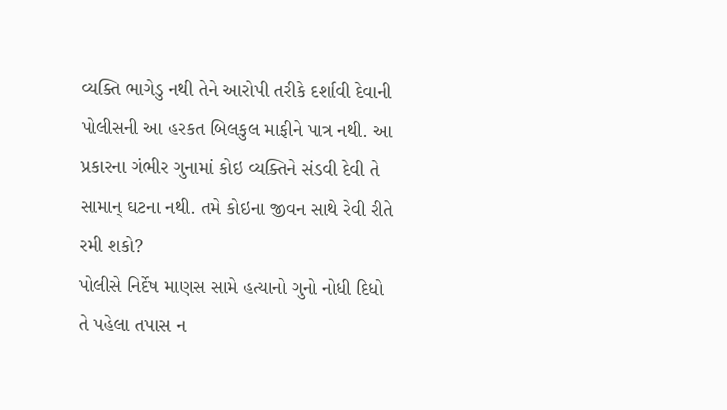વ્યક્તિ ભાગેડુ નથી તેને આરોપી તરીકે દર્શાવી દેવાની પોલીસની આ હરકત બિલકુલ માફીને પાત્ર નથી. આ પ્રકારના ગંભીર ગુનામાં કોઇ વ્યક્તિને સંડવી દેવી તે સામાન્ ઘટના નથી. તમે કોઇના જીવન સાથે રેવી રીતે રમી શકો?
પોલીસે નિર્દેષ માણસ સામે હત્યાનો ગુનો નોધી દિધો તે પહેલા તપાસ ન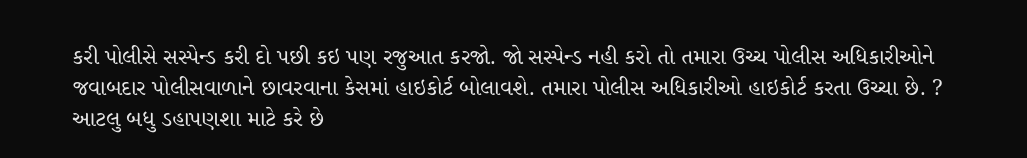કરી પોલીસે સસ્પેન્ડ કરી દો પછી કઇ પણ રજુઆત કરજો. જો સસ્પેન્ડ નહી કરો તો તમારા ઉચ્ચ પોલીસ અધિકારીઓને જવાબદાર પોલીસવાળાને છાવરવાના કેસમાં હાઇકોર્ટ બોલાવશે. તમારા પોલીસ અધિકારીઓ હાઇકોર્ટ કરતા ઉચ્ચા છે. ? આટલુ બધુ ડહાપણશા માટે કરે છે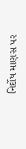નિર્દોષ માણસ પર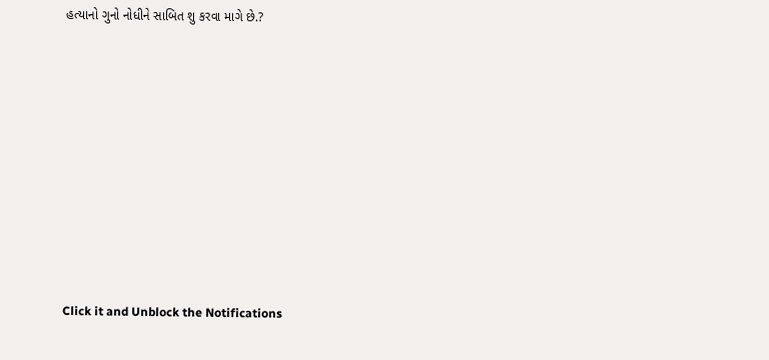હત્યાનો ગુનો નોધીને સાબિત શુ કરવા માગે છે.?












Click it and Unblock the Notifications